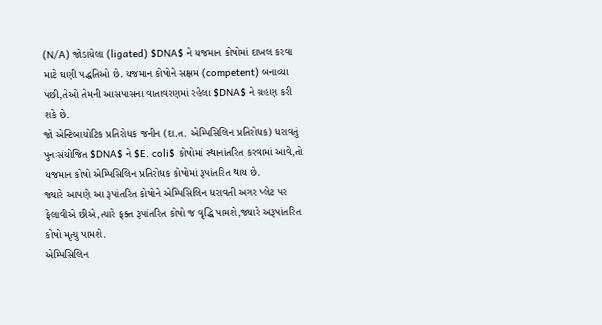(N/A) જોડાયેલા (ligated) $DNA$ ને યજમાન કોષોમાં દાખલ કરવા માટે ઘણી પદ્ધતિઓ છે. યજમાન કોષોને સક્ષમ (competent) બનાવ્યા પછી,તેઓ તેમની આસપાસના વાતાવરણમાં રહેલા $DNA$ ને ગ્રહણ કરી શકે છે.
જો એન્ટિબાયોટિક પ્રતિરોધક જનીન (દા.ત. એમ્પિસિલિન પ્રતિરોધક) ધરાવતું પુનઃસંયોજિત $DNA$ ને $E. coli$ કોષોમાં સ્થાનાંતરિત કરવામાં આવે,તો યજમાન કોષો એમ્પિસિલિન પ્રતિરોધક કોષોમાં રૂપાંતરિત થાય છે.
જ્યારે આપણે આ રૂપાંતરિત કોષોને એમ્પિસિલિન ધરાવતી અગર પ્લેટ પર ફેલાવીએ છીએ,ત્યારે ફક્ત રૂપાંતરિત કોષો જ વૃદ્ધિ પામશે,જ્યારે અરૂપાંતરિત કોષો મૃત્યુ પામશે.
એમ્પિસિલિન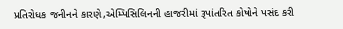પ્રતિરોધક જનીનને કારણે,એમ્પિસિલિનની હાજરીમાં રૂપાંતરિત કોષોને પસંદ કરી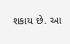શકાય છે. આ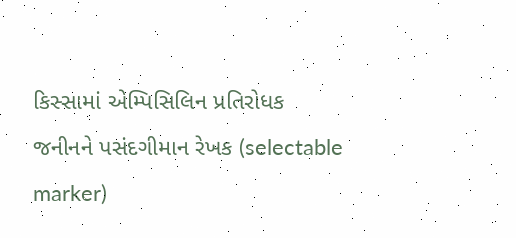કિસ્સામાં એમ્પિસિલિન પ્રતિરોધક જનીનને પસંદગીમાન રેખક (selectable marker)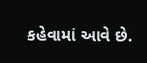કહેવામાં આવે છે.